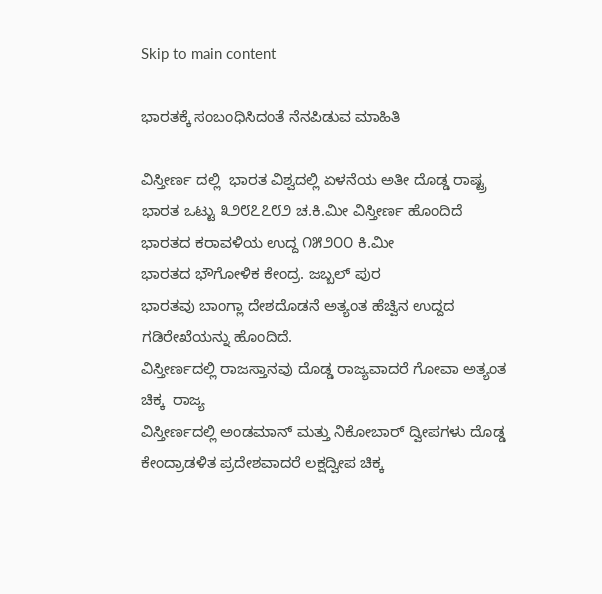Skip to main content

ಭಾರತಕ್ಕೆ ಸಂಬಂಧಿಸಿದಂತೆ ನೆನಪಿಡುವ ಮಾಹಿತಿ

ವಿಸ್ತೀರ್ಣ ದಲ್ಲಿ  ಭಾರತ ವಿಶ್ವದಲ್ಲಿ ಏಳನೆಯ ಅತೀ ದೊಡ್ಡ ರಾಷ್ಟ್ರ
ಭಾರತ ಒಟ್ಟು ೩೨೮೭೭೮೨ ಚ.ಕಿ.ಮೀ ವಿಸ್ತೀರ್ಣ ಹೊಂದಿದೆ
ಭಾರತದ ಕರಾವಳಿಯ ಉದ್ದ ೧೫೨೦೦ ಕಿ.ಮೀ
ಭಾರತದ ಭೌಗೋಳಿಕ ಕೇಂದ್ರ. ಜಬ್ಬಲ್ ಪುರ
ಭಾರತವು ಬಾಂಗ್ಲಾ ದೇಶದೊಡನೆ ಅತ್ಯಂತ ಹೆಚ್ವಿನ ಉದ್ದದ ಗಡಿರೇಖೆಯನ್ನು ಹೊಂದಿದೆ.
ವಿಸ್ತೀರ್ಣದಲ್ಲಿ ರಾಜಸ್ತಾನವು ದೊಡ್ಡ ರಾಜ್ಯವಾದರೆ ಗೋವಾ ಅತ್ಯಂತ ಚಿಕ್ಕ  ರಾಜ್ಯ
ವಿಸ್ತೀರ್ಣದಲ್ಲಿ ಅಂಡಮಾನ್ ಮತ್ತು ನಿಕೋಬಾರ್ ದ್ವೀಪಗಳು ದೊಡ್ಡ ಕೇಂದ್ರಾಡಳಿತ ಪ್ರದೇಶವಾದರೆ ಲಕ್ಷದ್ವೀಪ ಚಿಕ್ಕ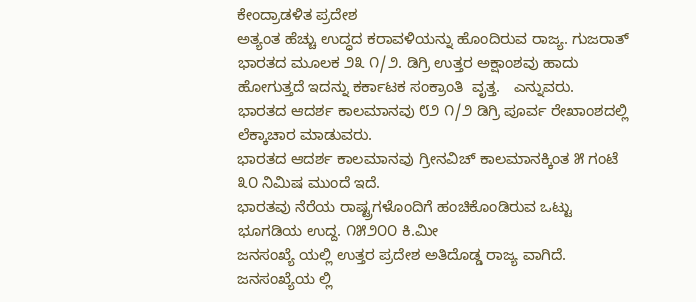ಕೇಂದ್ರಾಡಳಿತ ಪ್ರದೇಶ
ಅತ್ಯಂತ ಹೆಚ್ಚು ಉದ್ಧದ ಕರಾವಳಿಯನ್ನು ಹೊಂದಿರುವ ರಾಜ್ಯ. ಗುಜರಾತ್
ಭಾರತದ ಮೂಲಕ ೨೩ ೧/೨. ಡಿಗ್ರಿ ಉತ್ತರ ಅಕ್ಷಾಂಶವು ಹಾದು ಹೋಗುತ್ತದೆ ಇದನ್ನು ಕರ್ಕಾಟಕ ಸಂಕ್ರಾಂತಿ  ವೃತ್ತ.   ಎನ್ನುವರು.
ಭಾರತದ ಆದರ್ಶ ಕಾಲಮಾನವು ೮೨ ೧/೨ ಡಿಗ್ರಿ ಪೂರ್ವ ರೇಖಾಂಶದಲ್ಲಿ ಲೆಕ್ಕಾಚಾರ ಮಾಡುವರು.
ಭಾರತದ ಆದರ್ಶ ಕಾಲಮಾನವು ಗ್ರೀನವಿಚ್ ಕಾಲಮಾನಕ್ಕಿಂತ ೫ ಗಂಟೆ ೩೦ ನಿಮಿಷ ಮುಂದೆ ಇದೆ.
ಭಾರತವು ನೆರೆಯ ರಾಷ್ಟ್ರಗಳೊಂದಿಗೆ ಹಂಚಿಕೊಂಡಿರುವ ಒಟ್ಟು ಭೂಗಡಿಯ ಉದ್ದ. ೧೫೨೦೦ ಕಿ.ಮೀ
ಜನಸಂಖ್ಯೆ ಯಲ್ಲಿ ಉತ್ತರ ಪ್ರದೇಶ ಅತಿದೊಡ್ಡ ರಾಜ್ಯ ವಾಗಿದೆ.
ಜನಸಂಖ್ಯೆಯ ಲ್ಲಿ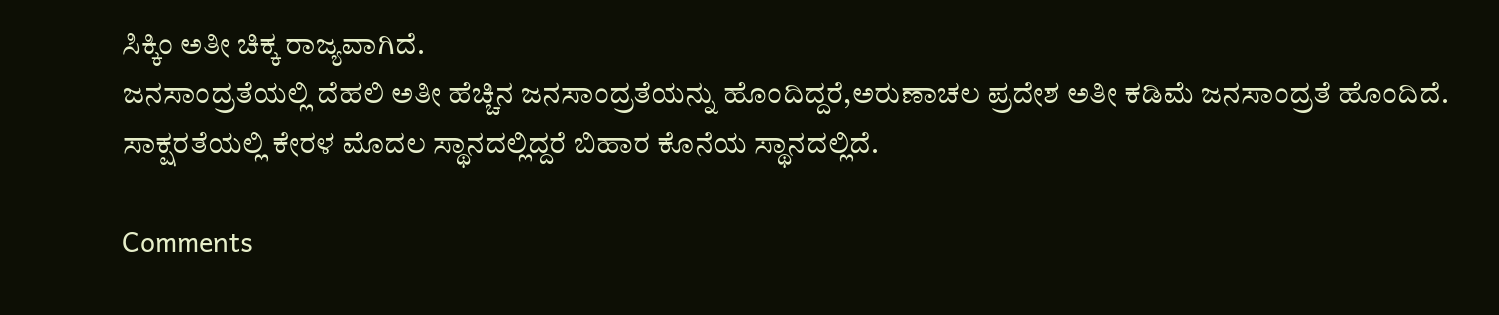ಸಿಕ್ಕಿಂ ಅತೀ ಚಿಕ್ಕ ರಾಜ್ಯವಾಗಿದೆ.
ಜನಸಾಂದ್ರತೆಯಲ್ಲಿ ದೆಹಲಿ ಅತೀ ಹೆಚ್ಚಿನ ಜನಸಾಂದ್ರತೆಯನ್ನು ಹೊಂದಿದ್ದರೆ,ಅರುಣಾಚಲ ಪ್ರದೇಶ ಅತೀ ಕಡಿಮೆ ಜನಸಾಂದ್ರತೆ ಹೊಂದಿದೆ.
ಸಾಕ್ಷರತೆಯಲ್ಲಿ ಕೇರಳ ಮೊದಲ ಸ್ಥಾನದಲ್ಲಿದ್ದರೆ ಬಿಹಾರ ಕೊನೆಯ ಸ್ಥಾನದಲ್ಲಿದೆ.

Comments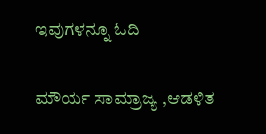ಇವುಗಳನ್ನೂ ಓದಿ

ಮೌರ್ಯ ಸಾಮ್ರಾಜ್ಯ ,ಆಡಳಿತ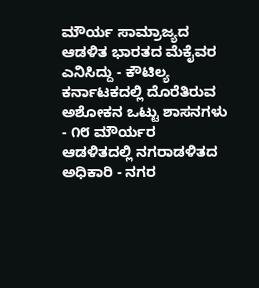ಮೌರ್ಯ ಸಾಮ್ರಾಜ್ಯದ ಆಡಳಿತ ಭಾರತದ ಮೆಕೈವರ ಎನಿಸಿದ್ದು - ಕೌಟಿಲ್ಯ ಕರ್ನಾಟಕದಲ್ಲಿ ದೊರೆತಿರುವ ಅಶೋಕನ ಒಟ್ಟು ಶಾಸನಗಳು - ೧೮ ಮೌರ್ಯರ ಆಡಳಿತದಲ್ಲಿ ನಗರಾಡಳಿತದ ಅಧಿಕಾರಿ - ನಗರ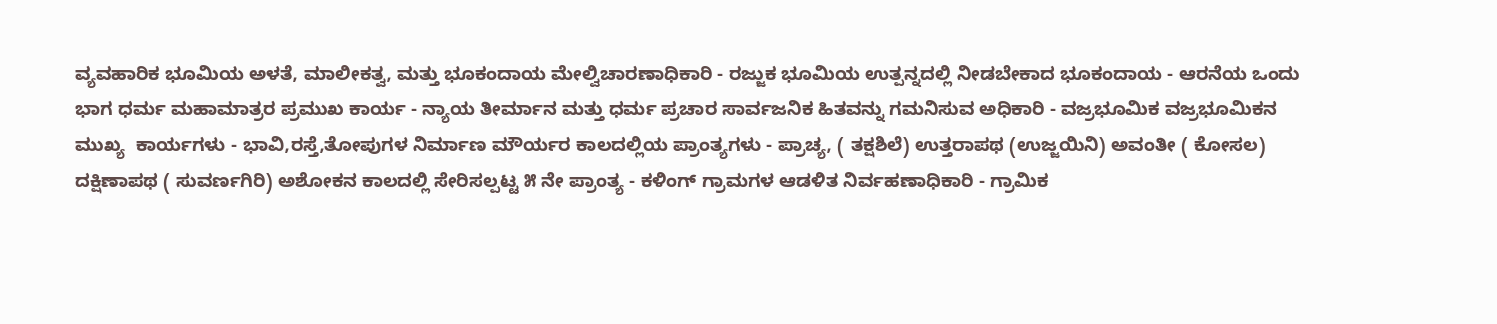ವ್ಯವಹಾರಿಕ ಭೂಮಿಯ ಅಳತೆ, ಮಾಲೀಕತ್ವ, ಮತ್ತು ಭೂಕಂದಾಯ ಮೇಲ್ವಿಚಾರಣಾಧಿಕಾರಿ - ರಜ್ಜುಕ ಭೂಮಿಯ ಉತ್ಪನ್ನದಲ್ಲಿ ನೀಡಬೇಕಾದ ಭೂಕಂದಾಯ - ಆರನೆಯ ಒಂದು ಭಾಗ ಧರ್ಮ ಮಹಾಮಾತ್ರರ ಪ್ರಮುಖ ಕಾರ್ಯ - ನ್ಯಾಯ ತೀರ್ಮಾನ ಮತ್ತು ಧರ್ಮ ಪ್ರಚಾರ ಸಾರ್ವಜನಿಕ ಹಿತವನ್ನು ಗಮನಿಸುವ ಅಧಿಕಾರಿ - ವಜ್ರಭೂಮಿಕ ವಜ್ರಭೂಮಿಕನ ಮುಖ್ಯ  ಕಾರ್ಯಗಳು - ಭಾವಿ,ರಸ್ತೆ,ತೋಪುಗಳ ನಿರ್ಮಾಣ ಮೌರ್ಯರ ಕಾಲದಲ್ಲಿಯ ಪ್ರಾಂತ್ಯಗಳು - ಪ್ರಾಚ್ಯ, ( ತಕ್ಷಶಿಲೆ) ಉತ್ತರಾಪಥ (ಉಜ್ಜಯಿನಿ) ಅವಂತೀ ( ಕೋಸಲ) ದಕ್ಷಿಣಾಪಥ ( ಸುವರ್ಣಗಿರಿ) ಅಶೋಕನ ಕಾಲದಲ್ಲಿ ಸೇರಿಸಲ್ಪಟ್ಟ ೫ ನೇ ಪ್ರಾಂತ್ಯ - ಕಳಿಂಗ್ ಗ್ರಾಮಗಳ ಆಡಳಿತ ನಿರ್ವಹಣಾಧಿಕಾರಿ - ಗ್ರಾಮಿಕ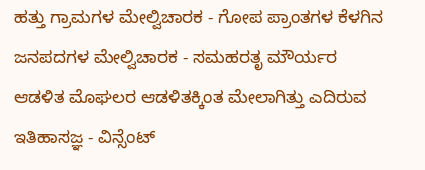ಹತ್ತು ಗ್ರಾಮಗಳ ಮೇಲ್ವಿಚಾರಕ - ಗೋಪ ಪ್ರಾಂತಗಳ ಕೆಳಗಿನ ಜನಪದಗಳ ಮೇಲ್ವಿಚಾರಕ - ಸಮಹರತೃ ಮೌರ್ಯರ ಆಡಳಿತ ಮೊಘಲರ ಆಡಳಿತಕ್ಕಿಂತ ಮೇಲಾಗಿತ್ತು ಎದಿರುವ ಇತಿಹಾಸಜ್ಞ - ವಿನ್ಸೆಂಟ್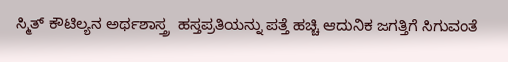ಸ್ಮಿತ್ ಕೌಟಿಲ್ಯನ ಅರ್ಥಶಾಸ್ತ್ರ  ಹಸ್ತಪ್ರತಿಯನ್ನು ಪತ್ತೆ ಹಚ್ಚಿ ಆದುನಿಕ ಜಗತ್ತಿಗೆ ಸಿಗುವಂತೆ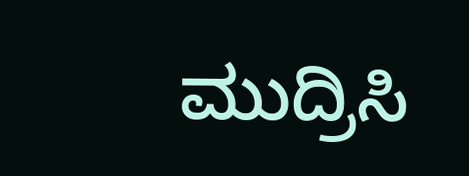ಮುದ್ರಿಸಿ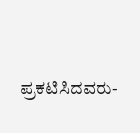ಪ್ರಕಟಿಸಿದವರು-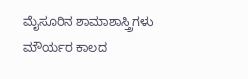ಮೈಸೂರಿನ ಶಾಮಾಶಾಸ್ತ್ರಿಗಳು ಮೌರ್ಯರ ಕಾಲದ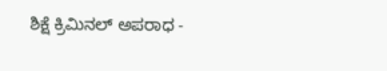ಶಿಕ್ಷೆ ಕ್ರಿಮಿನಲ್ ಅಪರಾಧ -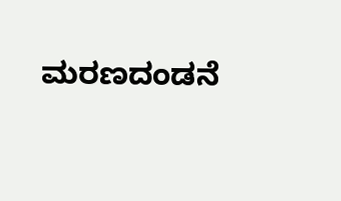ಮರಣದಂಡನೆ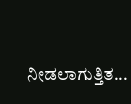ನೀಡಲಾಗುತ್ತಿತ...